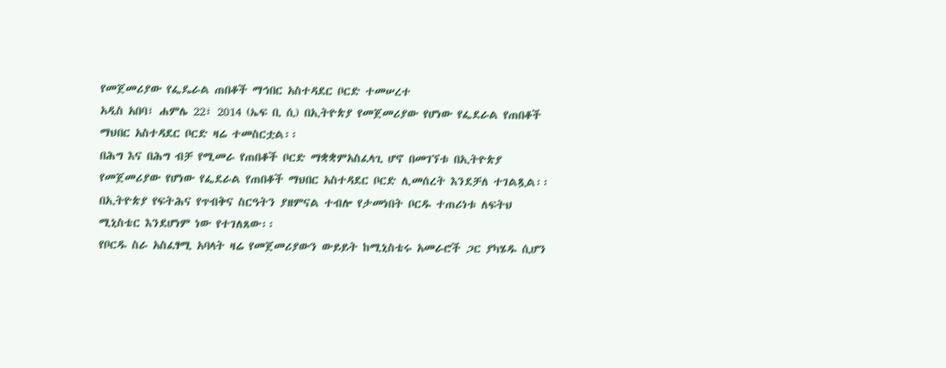የመጀመሪያው የፌዴራል ጠበቆች ማኅበር አስተዳደር ቦርድ ተመሠረተ
አዲስ አበባ፣ ሐምሌ 22፣ 2014 (ኤፍ ቢ ሲ) በኢትዮጵያ የመጀመሪያው የሆነው የፌደራል የጠበቆች ማህበር አስተዳደር ቦርድ ዛሬ ተመስርቷል፡፡
በሕግ እና በሕግ ብቻ የሚመራ የጠበቆች ቦርድ ማቋቋምአስፈላጊ ሆኖ በመገኘቱ በኢትዮጵያ የመጀመሪያው የሆነው የፌደራል የጠበቆች ማህበር አስተዳደር ቦርድ ሊመሰረት እንደቻለ ተገልጿል፡፡
በኢትዮጵያ የፍትሕና የጥብቅና ስርዓትን ያዘምናል ተብሎ የታመነበት ቦርዱ ተጠሪነቱ ለፍትህ ሚኒስቴር እንደሆነም ነው የተገለጸው፡፡
የቦርዱ ስራ አስፈፃሚ አባላት ዛሬ የመጀመሪያውን ውይይት ከሚኒስቴሩ አመራሮች ጋር ያካሄዱ ሲሆን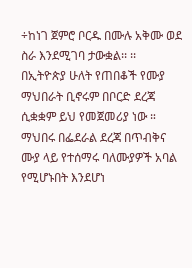÷ከነገ ጀምሮ ቦርዱ በሙሉ አቅሙ ወደ ስራ እንደሚገባ ታውቋል፡፡ ፡፡
በኢትዮጵያ ሁለት የጠበቆች የሙያ ማህበራት ቢኖሩም በቦርድ ደረጃ ሲቋቋም ይህ የመጀመሪያ ነው ።
ማህበሩ በፌደራል ደረጃ በጥብቅና ሙያ ላይ የተሰማሩ ባለሙያዎች አባል የሚሆኑበት እንደሆነ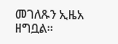መገለጹን ኢዜአ ዘግቧል።